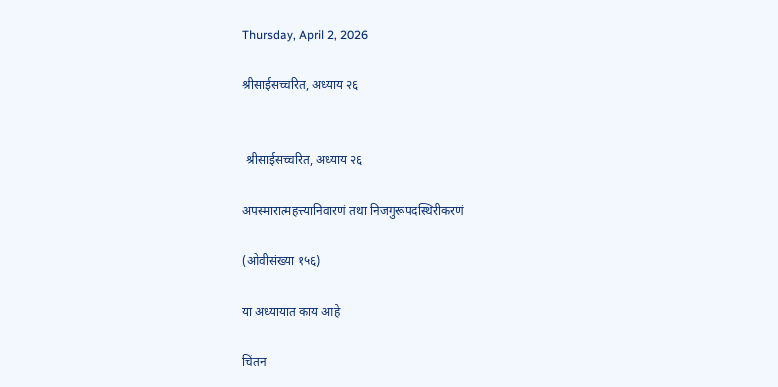Thursday, April 2, 2026

श्रीसाईसच्चरित, अध्याय २६


 श्रीसाईसच्चरित, अध्याय २६

अपस्मारात्महत्त्यानिवारणं तथा निजगुरूपदस्थिरीकरणं

(ओवीसंख्या १५६)

या अध्यायात काय आहे

चिंतन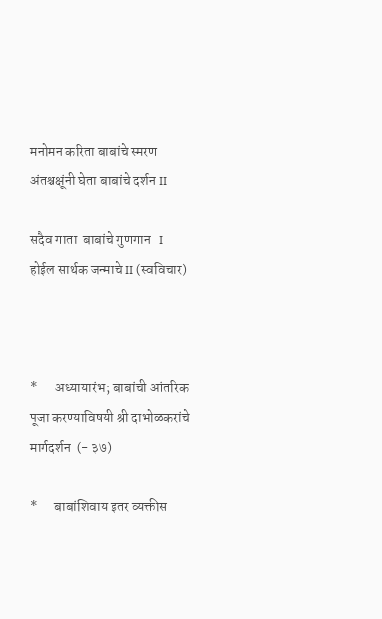मनोमन करिता बाबांचे स्मरण अंतश्चक्षूंनी घेता बाबांचे दर्शन II

सदैव गाता  बाबांचे गुणगान   I  होईल सार्थक जन्माचे II (स्वविचार)



*      अध्यायारंभ; बाबांची आंतरिक पूजा करण्याविषयी श्री दाभोळकरांचे मार्गदर्शन  (- ३७)

*      बाबांशिवाय इतर व्यक्तीस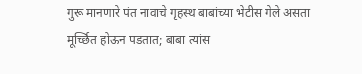गुरू मानणारे पंत नावाचे गृहस्थ बाबांच्या भेटीस गेले असता मूर्च्छित होऊन पडतात; बाबा त्यांस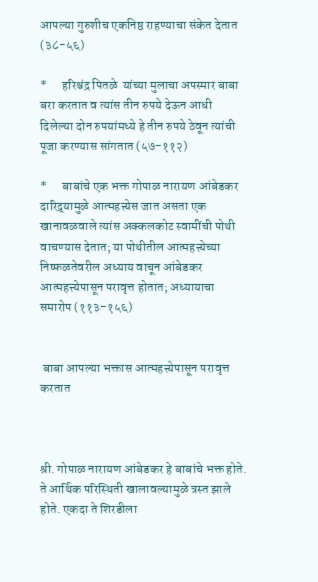आपल्या गुरुशीच एकनिष्ठ राहण्याचा संकेत देतात (३८-५६)

*      हरिश्चंद्र पितळे  यांच्या मुलाचा अपस्मार बाबा बरा करतात व त्यांस तीन रुपये देऊन आधी दिलेल्या दोन रुपयांमध्ये हे तीन रुपये ठेवून त्यांची पूजा करण्यास सांगतात (५७-११२)

*      बाबांचे एक भक्त गोपाळ नारायण आंबेडकर दारिद्र्यामुळे आत्महत्त्येस जात असता एक खानावळवाले त्यांस अक्कलकोट स्वामींची पोथी वाचण्यास देतात; या पोथीतील आत्महत्त्येच्या निष्फळतेवरील अध्याय वाचून आंबेडकर आत्महत्त्येपासून परावृत्त होतात; अध्यायाचा समारोप (११३-१५६)


 बाबा आपल्या भक्तास आत्महत्त्येपासून परावृत्त करतात



श्री. गोपाळ नारायण आंबेडकर हे बाबांचे भक्त होते. ते आर्थिक परिस्थिती खालावल्यामुळे त्रस्त झाले होते. एकदा ते शिरडीला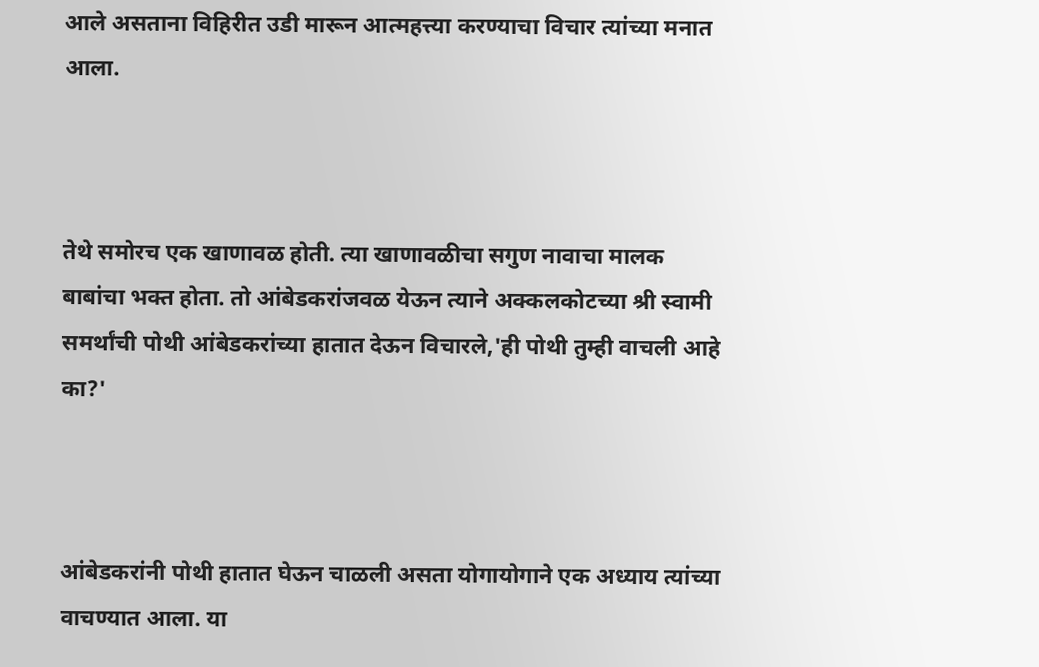आले असताना विहिरीत उडी मारून आत्महत्त्या करण्याचा विचार त्यांच्या मनात आला.



तेथे समोरच एक खाणावळ होती. त्या खाणावळीचा सगुण नावाचा मालक बाबांचा भक्त होता. तो आंबेडकरांजवळ येऊन त्याने अक्कलकोटच्या श्री स्वामी समर्थांची पोथी आंबेडकरांच्या हातात देऊन विचारले,'ही पोथी तुम्ही वाचली आहे का?'



आंबेडकरांनी पोथी हातात घेऊन चाळली असता योगायोगाने एक अध्याय त्यांच्या वाचण्यात आला. या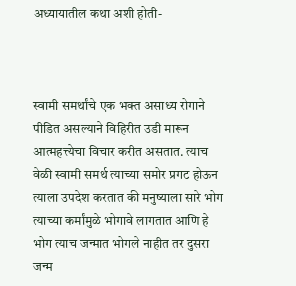अध्यायातील कथा अशी होती-



स्वामी समर्थांचे एक भक्त असाध्य रोगाने पीडित असल्याने विहिरीत उडी मारून आत्महत्त्येचा विचार करीत असतात. त्याच वेळी स्वामी समर्थ त्याच्या समोर प्रगट होऊन त्याला उपदेश करतात की मनुष्याला सारे भोग त्याच्या कर्मांमुळे भोगावे लागतात आणि हे भोग त्याच जन्मात भोगले नाहीत तर दुसरा जन्म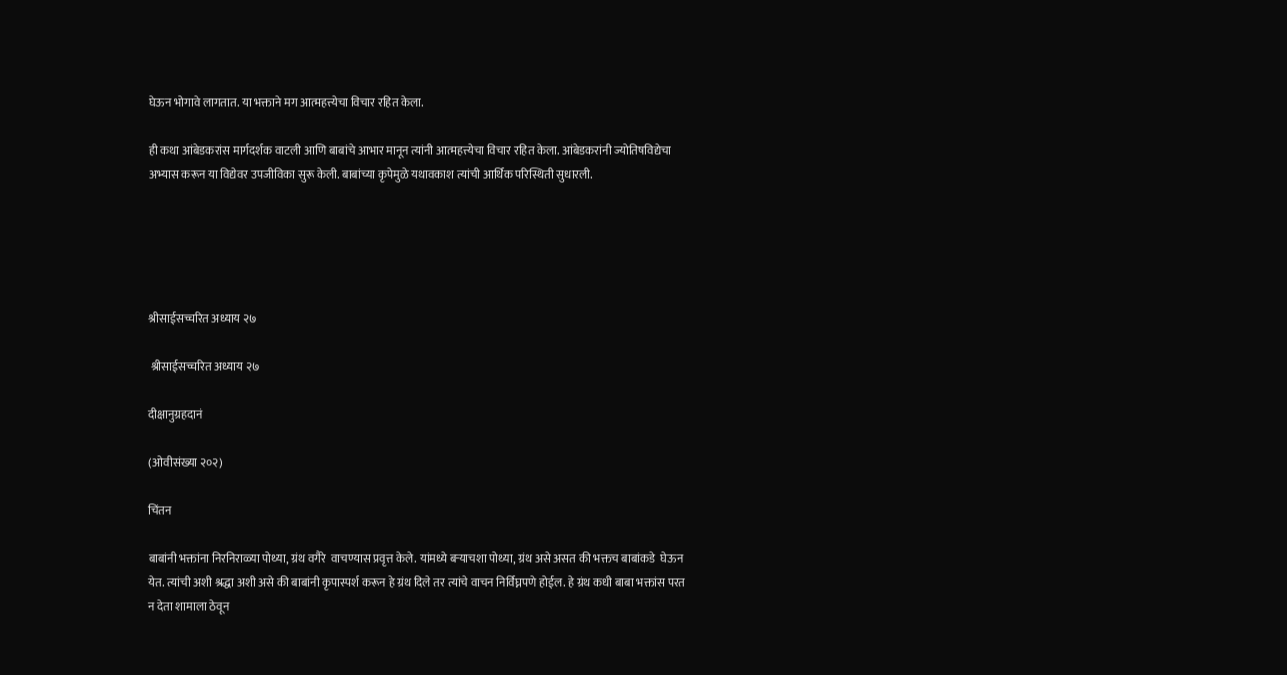घेऊन भोगावे लागतात. या भक्ताने मग आत्महत्त्येचा विचार रहित केला.

ही कथा आंबेडकरांस मार्गदर्शक वाटली आणि बाबांचे आभार मानून त्यांनी आत्महत्त्येचा विचार रहित केला. आंबेडकरांनी ज्योतिषविद्येचा अभ्यास करून या विद्येवर उपजीविका सुरू केली. बाबांच्या कृपेमुळे यथावकाश त्यांची आर्थिक परिस्थिती सुधारली.





श्रीसाईसच्चरित अध्याय २७

 श्रीसाईसच्चरित अध्याय २७

दीक्षानुग्रहदानं

(ओवीसंख्या २०२)

चिंतन

बाबांनी भक्तांना निरनिराळ्या पोथ्या, ग्रंथ वगैरे  वाचण्यास प्रवृत्त केले. यांमध्ये बऱ्याचशा पोथ्या, ग्रंथ असे असत की भक्तच बाबांकडे  घेऊन येत. त्यांची अशी श्रद्धा अशी असे की बाबांनी कृपास्पर्श करून हे ग्रंथ दिले तर त्यांचे वाचन निर्विघ्नपणे होईल. हे ग्रंथ कधी बाबा भक्तांस परत न देता शामाला ठेवून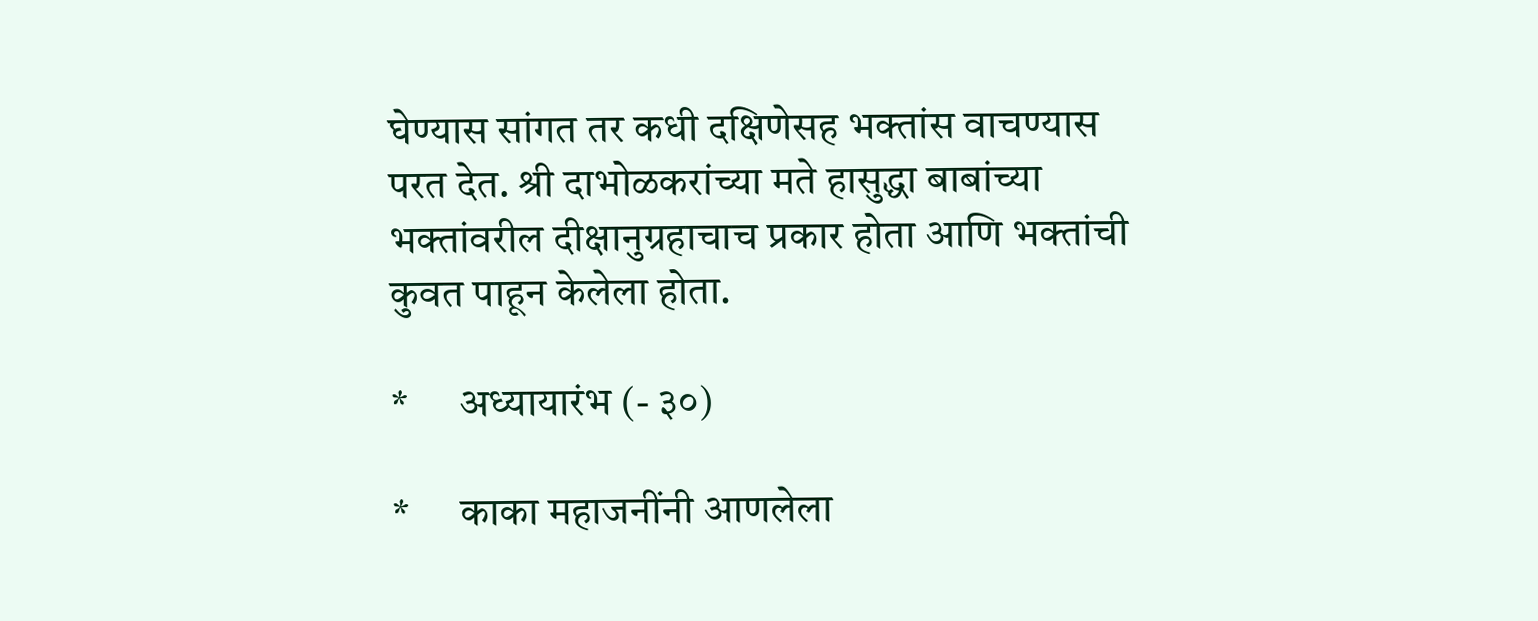घेण्यास सांगत तर कधी दक्षिणेसह भक्तांस वाचण्यास परत देत. श्री दाभोळकरांच्या मते हासुद्धा बाबांच्या भक्तांवरील दीक्षानुग्रहाचाच प्रकार होता आणि भक्तांची कुवत पाहून केलेला होता.

*      अध्यायारंभ (- ३०)

*      काका महाजनींनी आणलेला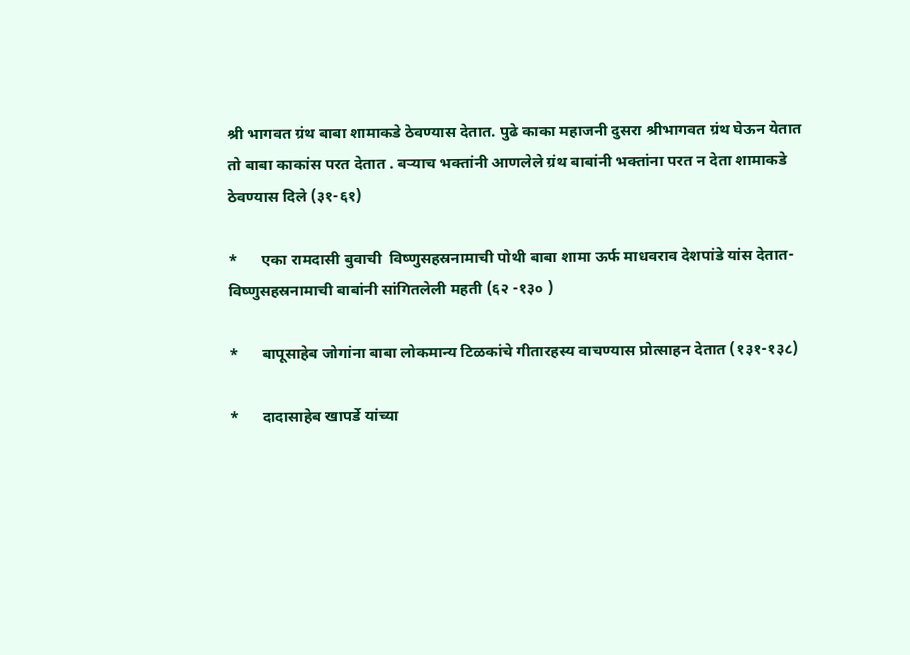श्री भागवत ग्रंथ बाबा शामाकडे ठेवण्यास देतात. पुढे काका महाजनी दुसरा श्रीभागवत ग्रंथ घेऊन येतात तो बाबा काकांस परत देतात . बऱ्याच भक्तांनी आणलेले ग्रंथ बाबांनी भक्तांना परत न देता शामाकडे ठेवण्यास दिले (३१-६१)

*      एका रामदासी बुवाची  विष्णुसहस्रनामाची पोथी बाबा शामा ऊर्फ माधवराव देशपांडे यांस देतात- विष्णुसहस्रनामाची बाबांनी सांगितलेली महती (६२ -१३० )

*      बापूसाहेब जोगांना बाबा लोकमान्य टिळकांचे गीतारहस्य वाचण्यास प्रोत्साहन देतात (१३१-१३८)

*      दादासाहेब खापर्डे यांच्या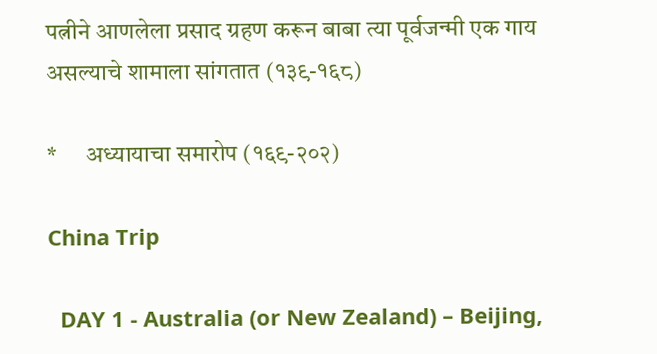पत्नीने आणलेला प्रसाद ग्रहण करून बाबा त्या पूर्वजन्मी एक गाय असल्याचे शामाला सांगतात (१३९-१६८)

*      अध्यायाचा समारोप (१६९-२०२)

China Trip

  DAY 1 - Australia (or New Zealand) – Beijing,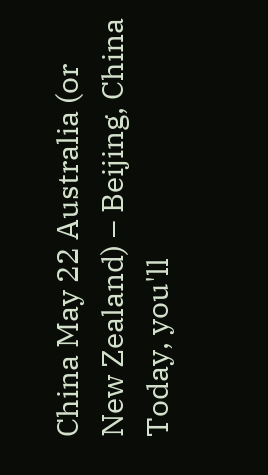China May 22 Australia (or New Zealand) – Beijing, China Today, you'll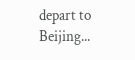depart to Beijing...